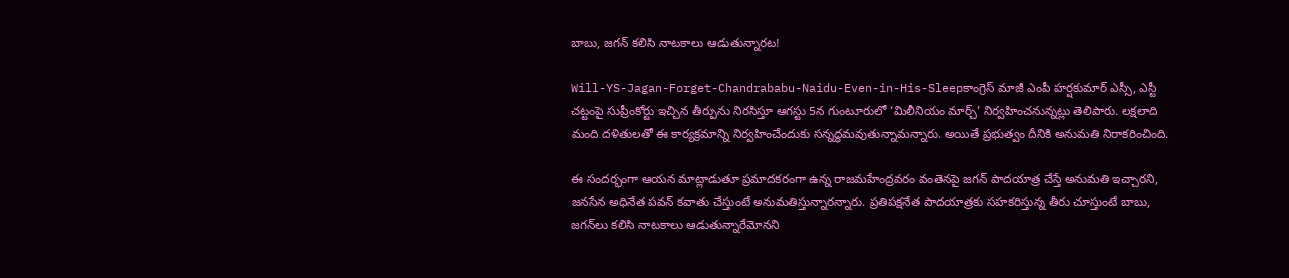బాబు, జగన్‌ కలిసి నాటకాలు ఆడుతున్నారట!

Will-YS-Jagan-Forget-Chandrababu-Naidu-Even-in-His-Sleepకాంగ్రెస్ మాజీ ఎంపీ హర్షకుమార్ ఎస్సీ, ఎస్టీ చట్టంపై సుప్రీంకోర్టు ఇచ్చిన తీర్పును నిరసిస్తూ ఆగస్టు 5న గుంటూరులో ‘మిలీనియం మార్చ్‌’ నిర్వహించనున్నట్లు తెలిపారు. లక్షలాది మంది దళితులతో ఈ కార్యక్రమాన్ని నిర్వహించేందుకు సన్నద్ధమవుతున్నామన్నారు. అయితే ప్రభుత్వం దీనికి అనుమతి నిరాకరించింది.

ఈ సందర్భంగా ఆయన మాట్లాడుతూ ప్రమాదకరంగా ఉన్న రాజమహేంద్రవరం వంతెనపై జగన్‌ పాదయాత్ర చేస్తే అనుమతి ఇచ్చారని, జనసేన అధినేత పవన్‌ కవాతు చేస్తుంటే అనుమతిస్తున్నారన్నారు. ప్రతిపక్షనేత పాదయాత్రకు సహకరిస్తున్న తీరు చూస్తుంటే బాబు, జగన్‌లు కలిసి నాటకాలు ఆడుతున్నారేమోనని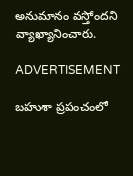అనుమానం వస్తోందని వ్యాఖ్యానించారు.

ADVERTISEMENT

బహుశా ప్రపంచంలో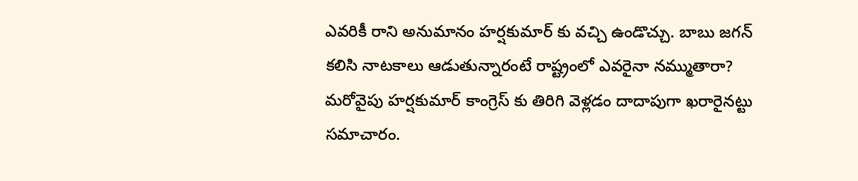ఎవరికీ రాని అనుమానం హర్షకుమార్ కు వచ్చి ఉండొచ్చు. బాబు జగన్ కలిసి నాటకాలు ఆడుతున్నారంటే రాష్ట్రంలో ఎవరైనా నమ్ముతారా? మరోవైపు హర్షకుమార్ కాంగ్రెస్ కు తిరిగి వెళ్లడం దాదాపుగా ఖరారైనట్టు సమాచారం.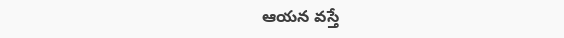ఆయన వస్తే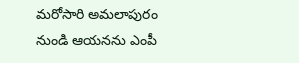మరోసారి అమలాపురం నుండి ఆయనను ఎంపీ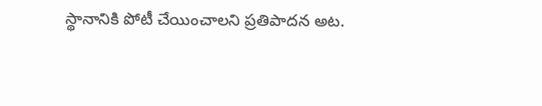స్థానానికి పోటీ చేయించాలని ప్రతిపాదన అట.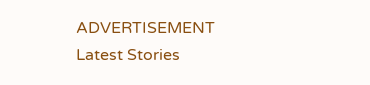ADVERTISEMENT
Latest Stories